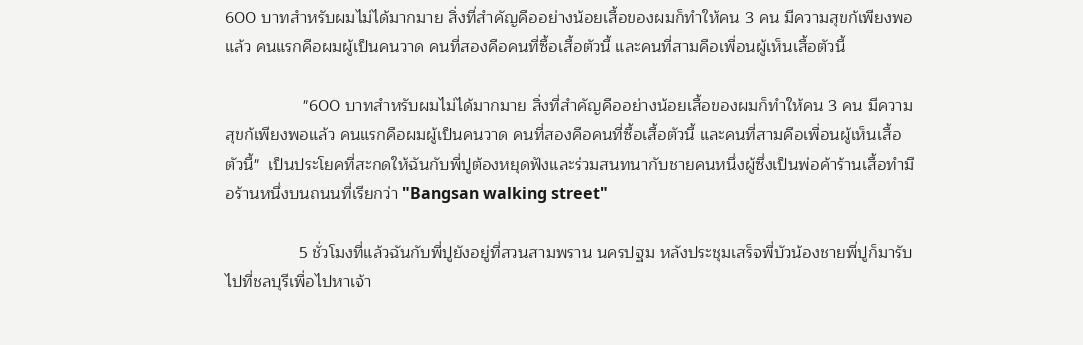600 บาทสำหรับผมไม่ได้มากมาย สิ่งที่สำคัญคืออย่างน้อยเสื้อของผมก็ทำให้คน 3 คน มีความสุขก้เพียงพอแล้ว คนแรกคือผมผู้เป็นคนวาด คนที่สองคือคนที่ซื้อเสื้อตัวนี้ และคนที่สามคือเพื่อนผู้เห็นเสื้อตัวนี้

                 "600 บาทสำหรับผมไม่ได้มากมาย สิ่งที่สำคัญคืออย่างน้อยเสื้อของผมก็ทำให้คน 3 คน มีความสุขก้เพียงพอแล้ว คนแรกคือผมผู้เป็นคนวาด คนที่สองคือคนที่ซื้อเสื้อตัวนี้ และคนที่สามคือเพื่อนผู้เห็นเสื้อตัวนี้"  เป็นประโยคที่สะกดให้ฉันกับพี่ปูต้องหยุดฟังและร่วมสนทนากับชายคนหนึ่งผู้ซึ่งเป็นพ่อค้าร้านเสื้อทำมือร้านหนึ่งบนถนนที่เรียกว่า "Bangsan walking street"

                5 ชั่วโมงที่แล้วฉันกับพี่ปูยังอยู่ที่สวนสามพราน นครปฐม หลังประชุมเสร็จพี่บัวน้องชายพี่ปูก็มารับไปที่ชลบุรีเพื่อไปหาเจ้า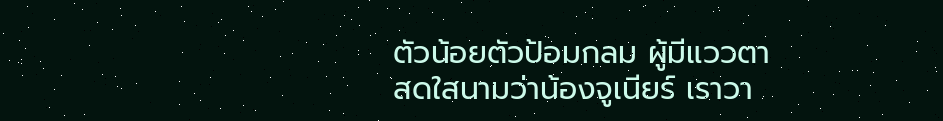ตัวน้อยตัวป้อมกลม ผู้มีแววตาสดใสนามว่าน้องจูเนียร์ เราวา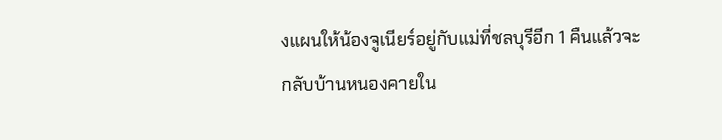งแผนให้น้องจูเนียร์อยู่กับแม่ที่ชลบุรีอีก 1 คืนแล้วจะกลับบ้านหนองคายใน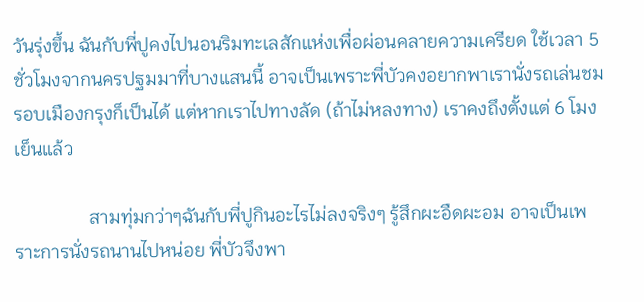วันรุ่งขึ้น ฉันกับพี่ปูคงไปนอนริมทะเลสักแห่งเพื่อผ่อนคลายความเครียด ใช้เวลา 5 ชั่วโมงจากนครปฐมมาที่บางแสนนี้ อาจเป็นเพราะพี่บัวคงอยากพาเรานั่งรถเล่นชมรอบเมืองกรุงก็เป็นได้ แต่หากเราไปทางลัด (ถ้าไม่หลงทาง) เราคงถึงตั้งแต่ 6 โมงเย็นแล้ว

                สามทุ่มกว่าๆฉันกับพี่ปูกินอะไรไม่ลงจริงๆ รู้สึกผะอืดผะอม อาจเป็นเพราะการนั่งรถนานไปหน่อย พี่บัวจึงพา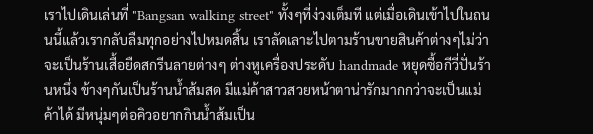เราไปเดินเล่นที่ "Bangsan walking street" ทั้งๆที่ง่วงเต็มที แต่เมื่อเดินเข้าไปในถนนนี้แล้วเรากลับลืมทุกอย่างไปหมดสิ้น เราลัดเลาะไปตามร้านขายสินค้าต่างๆไม่ว่าจะเป็นร้านเสื้อยืดสกรีนลายต่างๆ ต่างหูเครื่องประดับ handmade หยุดซื้อกีวี่ปั่นร้านหนึ่ง ข้างๆกันเป็นร้านน้ำส้มสด มีแม่ค้าสาวสวยหน้าตาน่ารักมากกว่าจะเป็นแม่ค้าได้ มีหนุ่มๆต่อคิวอยากกินน้ำส้มเป็น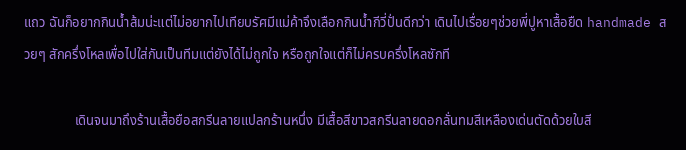แถว ฉันก็อยากกินน้ำส้มน่ะแต่ไม่อยากไปเทียบรัศมีแม่ค้าจึงเลือกกินน้ำกีวี่ปั่นดีกว่า เดินไปเรื่อยๆช่วยพี่ปูหาเสื้อยืด handmade สวยๆ สักครึ่งโหลเพื่อไปใส่กันเป็นทีมแต่ยังได้ไม่ถูกใจ หรือถูกใจแต่ก็ไม่ครบครึ่งโหลซักที

               เดินจนมาถึงร้านเสื้อยือสกรีนลายแปลกร้านหนึ่ง มีเสื้อสีขาวสกรีนลายดอกลั่นทมสีเหลืองเด่นตัดด้วยใบสี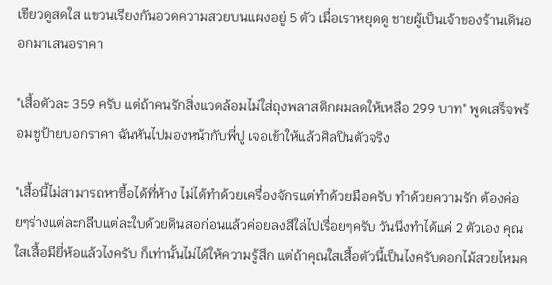เขียวดูสดใส แขวนเรียงกันอวดความสวยบนแผงอยู่ 5 ตัว เมื่อเราหยุดดู ชายผู้เป็นเจ้าของร้านเดินออกมาเสนอราคา

"เสื้อตัวละ 359 ครับ แต่ถ้าคนรักสิ่งแวดล้อมไม่ใส่ถุงพลาสติกผมลดให้เหลือ 299 บาท" พูดเสร็จพร้อมชูป้ายบอกราคา ฉันหันไปมองหน้ากับพี่ปู เจอเข้าให้แล้วศิลปินตัวจริง

"เสื้อนี้ไม่สามารถหาซื้อได้ที่ห้าง ไม่ได้ทำด้วยเครื่องจักรแต่ทำด้วยมือครับ ทำด้วยความรัก ต้องค่อยๆร่างแต่ละกลีบแต่ละใบด้วยดินสอก่อนแล้วค่อยลงสีใล่ไปเรื่อยๆครับ วันนึงทำได้แค่ 2 ตัวเอง คุณใสเสื้อมียี่ห้อแล้วไงครับ ก็เท่านั้นไม่ได้ให้ความรู้สึก แต่ถ้าคุณใสเสื้อตัวนี้เป็นไงครับดอกไม้สวยไหมค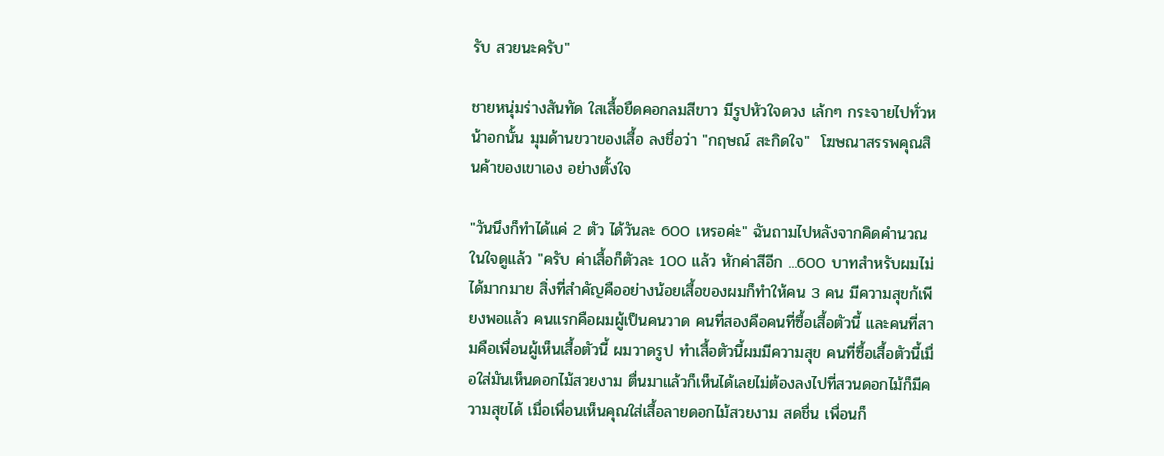รับ สวยนะครับ"

ชายหนุ่มร่างสันทัด ใสเสื้อยืดคอกลมสีขาว มีรูปหัวใจดวง เล้กๆ กระจายไปทั่วหน้าอกนั้น มุมด้านขวาของเสื้อ ลงชื่อว่า "กฤษณ์ สะกิดใจ"  โฆษณาสรรพคุณสินค้าของเขาเอง อย่างตั้งใจ

"วันนึงก็ทำได้แค่ 2 ตัว ได้วันละ 600 เหรอค่ะ" ฉันถามไปหลังจากคิดคำนวณในใจดูแล้ว "ครับ ค่าเสื้อก็ตัวละ 100 แล้ว หักค่าสีอีก ...600 บาทสำหรับผมไม่ได้มากมาย สิ่งที่สำคัญคืออย่างน้อยเสื้อของผมก็ทำให้คน 3 คน มีความสุขก้เพียงพอแล้ว คนแรกคือผมผู้เป็นคนวาด คนที่สองคือคนที่ซื้อเสื้อตัวนี้ และคนที่สามคือเพื่อนผู้เห็นเสื้อตัวนี้ ผมวาดรูป ทำเสื้อตัวนี้ผมมีความสุข คนที่ซื้อเสื้อตัวนี้เมื่อใส่มันเห็นดอกไม้สวยงาม ตื่นมาแล้วก็เห็นได้เลยไม่ต้องลงไปที่สวนดอกไม้ก็มีความสุขได้ เมื่อเพื่อนเห็นคุณใส่เสื้อลายดอกไม้สวยงาม สดชื่น เพื่อนก็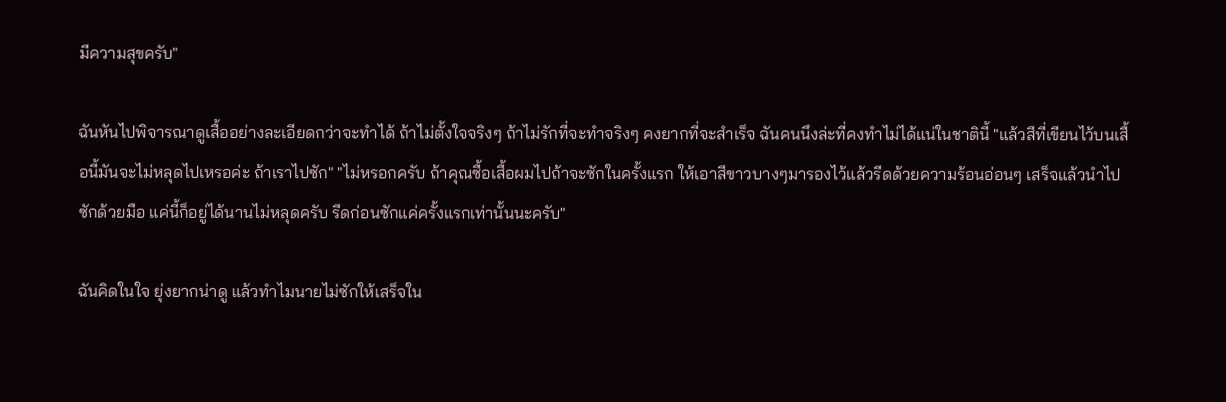มีความสุขครับ"

ฉันหันไปพิจารณาดูเสื้ออย่างละเอียดกว่าจะทำได้ ถ้าไม่ตั้งใจจริงๆ ถ้าไม่รักที่จะทำจริงๆ คงยากที่จะสำเร็จ ฉันคนนึงล่ะที่คงทำไม่ได้แน่ในชาตินี้ "แล้วสีที่เขียนไว้บนเสื้อนี้มันจะไม่หลุดไปเหรอค่ะ ถ้าเราไปซัก" "ไม่หรอกครับ ถ้าคุณซื้อเสื้อผมไปถ้าจะซักในครั้งแรก ให้เอาสีขาวบางๆมารองไว้แล้วรีดด้วยความร้อนอ่อนๆ เสร็จแล้วนำไปซักด้วยมือ แค่นี้ก็อยู่ได้นานไม่หลุดครับ รีดก่อนซักแค่ครั้งแรกเท่านั้นนะครับ"

ฉันคิดในใจ ยุ่งยากน่าดู แล้วทำไมนายไม่ซักให้เสร็จใน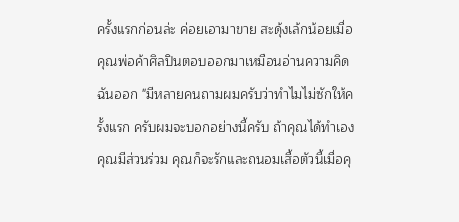ครั้งแรกก่อนล่ะ ค่อยเอามาขาย สะดุ้งเล้กน้อยเมื่อคุณพ่อค้าศิลปินตอบออกมาเหมือนอ่านความคิดฉันออก "มีหลายคนถามผมครับว่าทำไมไม่ซักให้ครั้งแรก ครับผมจะบอกอย่างนี้ครับ ถ้าคุณได้ทำเอง คุณมีส่วนร่วม คุณก็จะรักและถนอมเสื้อตัวนี้เมื่อคุ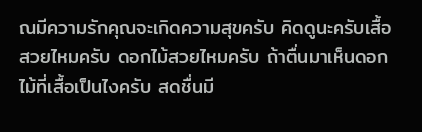ณมีความรักคุณจะเกิดความสุขครับ คิดดูนะครับเสื้อสวยไหมครับ ดอกไม้สวยไหมครับ ถ้าตื่นมาเห็นดอกไม้ที่เสื้อเป็นไงครับ สดชื่นมี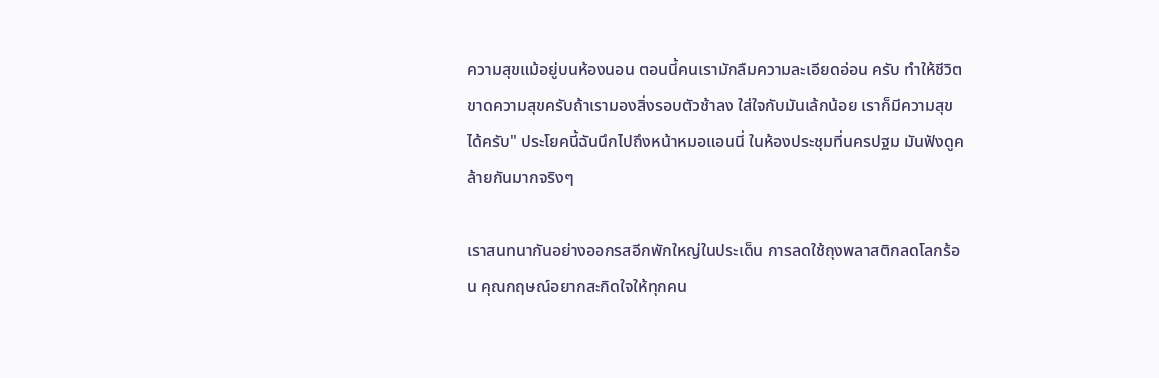ความสุขแม้อยู่บนห้องนอน ตอนนี้คนเรามักลืมความละเอียดอ่อน ครับ ทำให้ชีวิตขาดความสุขครับถ้าเรามองสิ่งรอบตัวช้าลง ใส่ใจกับมันเล้กน้อย เราก็มีความสุขได้ครับ" ประโยคนี้ฉันนึกไปถึงหน้าหมอแอนนี่ ในห้องประชุมที่นครปฐม มันฟังดูคล้ายกันมากจริงๆ

เราสนทนากันอย่างออกรสอีกพักใหญ่ในประเด็น การลดใช้ถุงพลาสติกลดโลกร้อน คุณกฤษณ์อยากสะกิดใจให้ทุกคน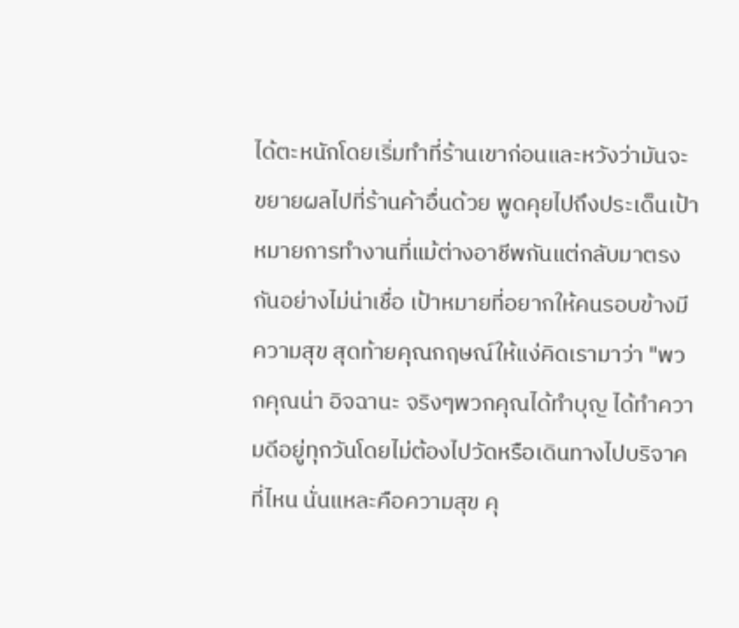ได้ตะหนักโดยเริ่มทำที่ร้านเขาก่อนและหวังว่ามันจะขยายผลไปที่ร้านค้าอื่นด้วย พูดคุยไปถึงประเด็นเป้าหมายการทำงานที่แม้ต่างอาชีพกันแต่กลับมาตรงกันอย่างไม่น่าเชื่อ เป้าหมายที่อยากให้คนรอบข้างมีความสุข สุดท้ายคุณกฤษณ์ให้แง่คิดเรามาว่า "พวกคุณน่า อิจฉานะ จริงๆพวกคุณได้ทำบุญ ได้ทำความดีอยู่ทุกวันโดยไม่ต้องไปวัดหรือเดินทางไปบริจาคที่ไหน นั่นแหละคือความสุข คุ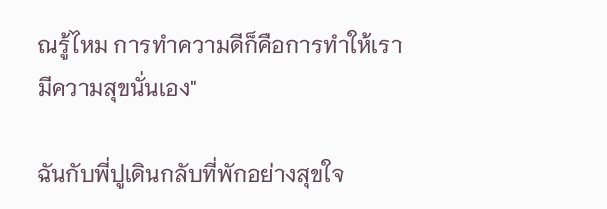ณรู้ไหม การทำความดีก็คือการทำให้เรามีความสุขนั่นเอง"

ฉันกับพี่ปูเดินกลับที่พักอย่างสุขใจ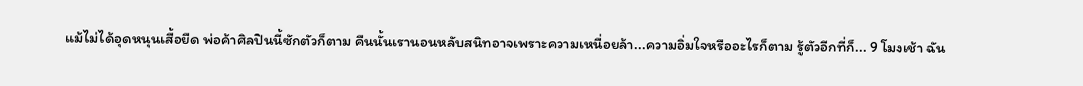แม้ไม่ได้อุดหนุนเสื้อยืด พ่อค้าศิลปินนี้ซักตัวก็ตาม คืนนั้นเรานอนหลับสนิทอาจเพราะความเหนื่อยล้า...ความอิ่มใจหรืออะไรก็ตาม รู้ตัวอีกที่ก็... 9 โมงเช้า ฉัน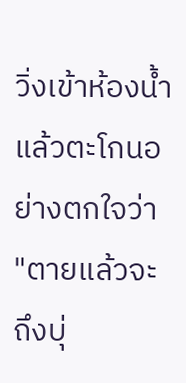วิ่งเข้าห้องน้ำแล้วตะโกนอย่างตกใจว่า "ตายแล้วจะถึงบุ่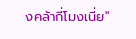งคล้ากี่โมงเนี่ย"